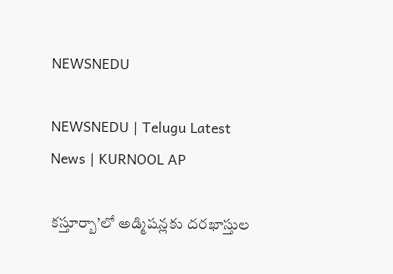NEWSNEDU

NEWSNEDU | Telugu Latest News | KURNOOL AP

కస్తూర్బా’లో అడ్మిషన్లకు దరఖాస్తుల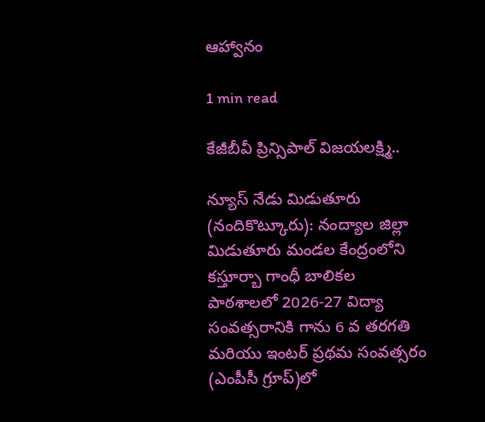ఆహ్వానం

1 min read

కేజీబీవీ ప్రిన్సిపాల్ విజయలక్ష్మి..

న్యూస్ నేడు మిడుతూరు (నందికొట్కూరు): నంద్యాల జిల్లా మిడుతూరు మండల కేంద్రంలోని కస్తూర్బా గాంధీ బాలికల పాఠశాలలో 2026-27 విద్యా సంవత్సరానికి గాను 6 వ తరగతి మరియు ఇంటర్ ప్రథమ సంవత్సరం (ఎంపీసీ గ్రూప్)లో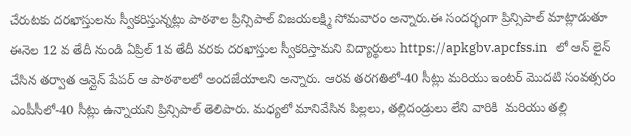చేరుటకు దరఖాస్తులను స్వీకరిస్తున్నట్లు పాఠశాల ప్రిన్సిపాల్ విజయలక్ష్మి సోమవారం అన్నారు.ఈ సందర్భంగా ప్రిన్సిపాల్ మాట్లాడుతూ ఈనెల 12 వ తేదీ నుండి ఏప్రిల్ 1వ తేదీ వరకు దరఖాస్తుల స్వీకరిస్తామని విద్యార్థులు https://apkgbv.apcfss.in   లో ఆన్ లైన్ చేసిన తర్వాత ఆన్లైన్ పేపర్ ఆ పాఠశాలలో అందజేయాలని అన్నారు. ఆరవ తరగతిలో-40 సీట్లు మరియు ఇంటర్ మొదటి సంవత్సరం ఎంపీసీలో-40 సీట్లు ఉన్నాయని ప్రిన్సిపాల్ తెలిపారు. మధ్యలో మానివేసిన పిల్లలు, తల్లిదండ్రులు లేని వారికి  మరియు తల్లి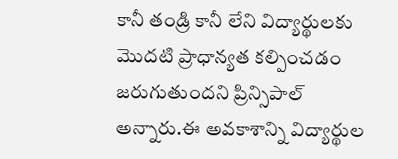కానీ తండ్రి కానీ లేని విద్యార్థులకు మొదటి ప్రాధాన్యత కల్పించడం జరుగుతుందని ప్రిన్సిపాల్ అన్నారు.ఈ అవకాశాన్ని విద్యార్థుల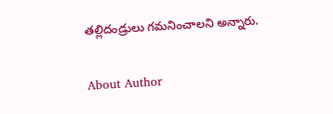తల్లిదండ్రులు గమనించాలని అన్నారు.

About Author